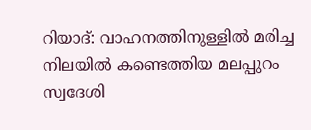റിയാദ്: വാഹനത്തിനുള്ളിൽ മരിച്ച നിലയിൽ കണ്ടെത്തിയ മലപ്പുറം സ്വദേശി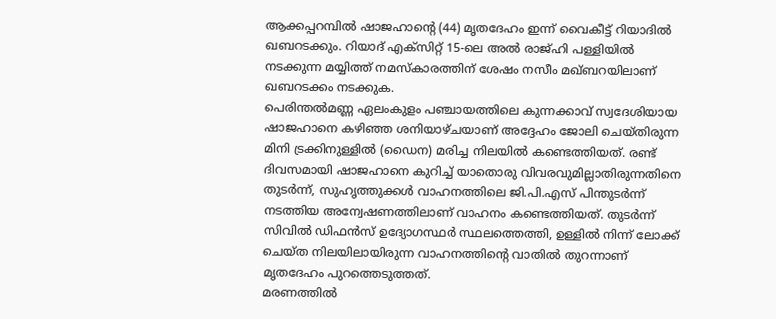ആക്കപ്പറമ്പിൽ ഷാജഹാന്റെ (44) മൃതദേഹം ഇന്ന് വൈകീട്ട് റിയാദിൽ ഖബറടക്കും. റിയാദ് എക്സിറ്റ് 15-ലെ അൽ രാജ്ഹി പള്ളിയിൽ നടക്കുന്ന മയ്യിത്ത് നമസ്കാരത്തിന് ശേഷം നസീം മഖ്ബറയിലാണ് ഖബറടക്കം നടക്കുക.
പെരിന്തൽമണ്ണ ഏലംകുളം പഞ്ചായത്തിലെ കുന്നക്കാവ് സ്വദേശിയായ ഷാജഹാനെ കഴിഞ്ഞ ശനിയാഴ്ചയാണ് അദ്ദേഹം ജോലി ചെയ്തിരുന്ന മിനി ട്രക്കിനുള്ളിൽ (ഡൈന) മരിച്ച നിലയിൽ കണ്ടെത്തിയത്. രണ്ട് ദിവസമായി ഷാജഹാനെ കുറിച്ച് യാതൊരു വിവരവുമില്ലാതിരുന്നതിനെ തുടർന്ന്, സുഹൃത്തുക്കൾ വാഹനത്തിലെ ജി.പി.എസ് പിന്തുടർന്ന് നടത്തിയ അന്വേഷണത്തിലാണ് വാഹനം കണ്ടെത്തിയത്. തുടർന്ന് സിവിൽ ഡിഫൻസ് ഉദ്യോഗസ്ഥർ സ്ഥലത്തെത്തി, ഉള്ളിൽ നിന്ന് ലോക്ക് ചെയ്ത നിലയിലായിരുന്ന വാഹനത്തിന്റെ വാതിൽ തുറന്നാണ് മൃതദേഹം പുറത്തെടുത്തത്.
മരണത്തിൽ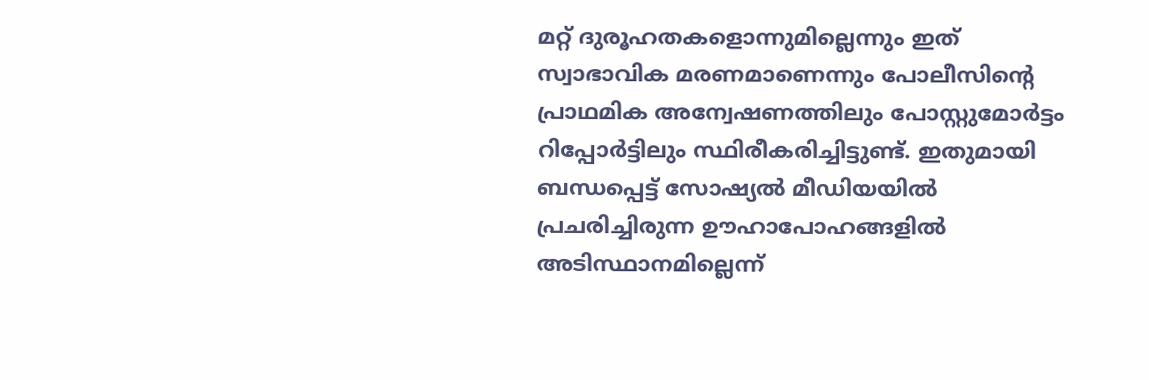മറ്റ് ദുരൂഹതകളൊന്നുമില്ലെന്നും ഇത് സ്വാഭാവിക മരണമാണെന്നും പോലീസിന്റെ പ്രാഥമിക അന്വേഷണത്തിലും പോസ്റ്റുമോർട്ടം റിപ്പോർട്ടിലും സ്ഥിരീകരിച്ചിട്ടുണ്ട്. ഇതുമായി ബന്ധപ്പെട്ട് സോഷ്യൽ മീഡിയയിൽ പ്രചരിച്ചിരുന്ന ഊഹാപോഹങ്ങളിൽ അടിസ്ഥാനമില്ലെന്ന്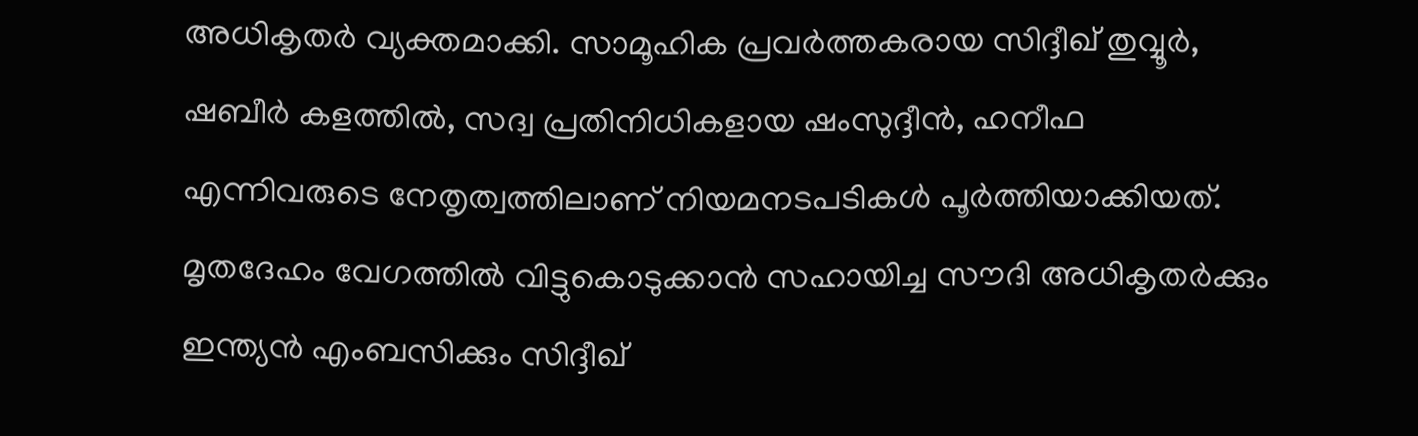അധികൃതർ വ്യക്തമാക്കി. സാമൂഹിക പ്രവർത്തകരായ സിദ്ദീഖ് തുവ്വൂർ, ഷബീർ കളത്തിൽ, സദ്വ പ്രതിനിധികളായ ഷംസുദ്ദീൻ, ഹനീഫ എന്നിവരുടെ നേതൃത്വത്തിലാണ് നിയമനടപടികൾ പൂർത്തിയാക്കിയത്. മൃതദേഹം വേഗത്തിൽ വിട്ടുകൊടുക്കാൻ സഹായിച്ച സൗദി അധികൃതർക്കും ഇന്ത്യൻ എംബസിക്കും സിദ്ദീഖ്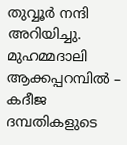തുവ്വൂർ നന്ദി അറിയിച്ചു.
മുഹമ്മദാലി ആക്കപ്പറമ്പിൽ – കദീജ ദമ്പതികളുടെ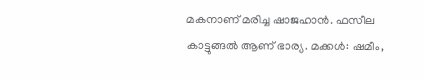മകനാണ് മരിച്ച ഷാജഹാൻ. ഫസീല കാട്ടുങ്ങൽ ആണ് ഭാര്യ. മക്കൾ: ഷമീം,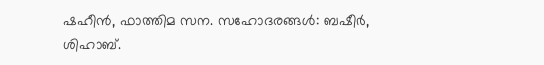ഷഹീൻ, ഫാത്തിമ സന. സഹോദരങ്ങൾ: ബഷീർ, ശിഹാബ്.